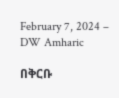February 7, 2024 – DW Amharic

በቅርቡ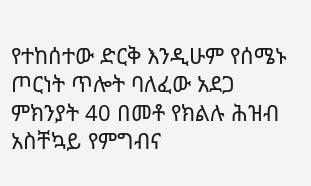የተከሰተው ድርቅ እንዲሁም የሰሜኑ ጦርነት ጥሎት ባለፈው አደጋ ምክንያት 40 በመቶ የክልሉ ሕዝብ አስቸኳይ የምግብና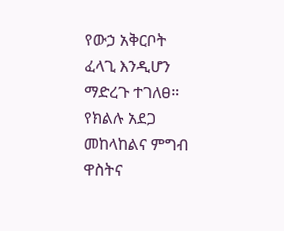የውኃ አቅርቦት ፈላጊ እንዲሆን ማድረጉ ተገለፀ። የክልሉ አደጋ መከላከልና ምግብ ዋስትና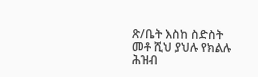ጽ/ቤት እስከ ስድስት መቶ ሺህ ያህሉ የክልሉ ሕዝብ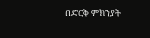በድርቅ ምክንያት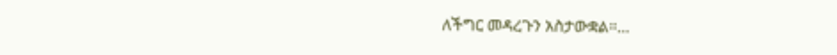ለችግር መዳረጉን አስታውቋል።…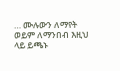… ሙሉውን ለማየት ወይም ለማንበብ እዚህ ላይ ይጫኑ